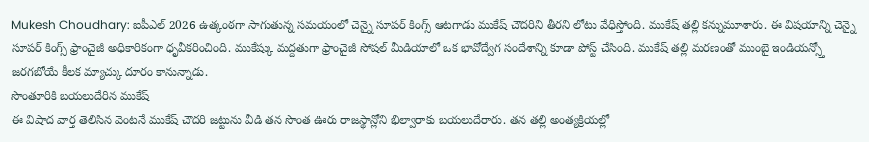Mukesh Choudhary: ఐపీఎల్ 2026 ఉత్కంఠగా సాగుతున్న సమయంలో చెన్నై సూపర్ కింగ్స్ ఆటగాడు ముకేష్ చౌదరిని తీరని లోటు వేధిస్తోంది. ముకేష్ తల్లి కన్నుమూశారు. ఈ విషయాన్ని చెన్నై సూపర్ కింగ్స్ ఫ్రాంచైజీ అధికారికంగా ధృవీకరించింది. ముకేష్కు మద్దతుగా ఫ్రాంచైజీ సోషల్ మీడియాలో ఒక భావోద్వేగ సందేశాన్ని కూడా పోస్ట్ చేసింది. ముకేష్ తల్లి మరణంతో ముంబై ఇండియన్స్తో జరగబోయే కీలక మ్యాచ్కు దూరం కానున్నాడు.
సొంతూరికి బయలుదేరిన ముకేష్
ఈ విషాద వార్త తెలిసిన వెంటనే ముకేష్ చౌదరి జట్టును వీడి తన సొంత ఊరు రాజస్థాన్లోని భిల్వారాకు బయలుదేరారు. తన తల్లి అంత్యక్రియల్లో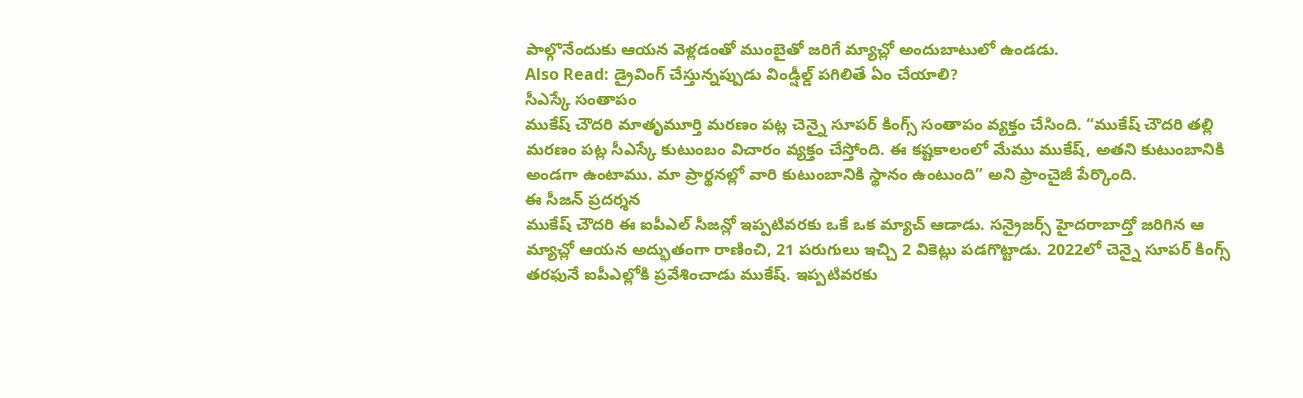పాల్గొనేందుకు ఆయన వెళ్లడంతో ముంబైతో జరిగే మ్యాచ్లో అందుబాటులో ఉండడు.
Also Read: డ్రైవింగ్ చేస్తున్నప్పుడు విండ్షీల్డ్ పగిలితే ఏం చేయాలి?
సీఎస్కే సంతాపం
ముకేష్ చౌదరి మాతృమూర్తి మరణం పట్ల చెన్నై సూపర్ కింగ్స్ సంతాపం వ్యక్తం చేసింది. “ముకేష్ చౌదరి తల్లి మరణం పట్ల సీఎస్కే కుటుంబం విచారం వ్యక్తం చేస్తోంది. ఈ కష్టకాలంలో మేము ముకేష్, అతని కుటుంబానికి అండగా ఉంటాము. మా ప్రార్థనల్లో వారి కుటుంబానికి స్థానం ఉంటుంది” అని ఫ్రాంచైజీ పేర్కొంది.
ఈ సీజన్ ప్రదర్శన
ముకేష్ చౌదరి ఈ ఐపీఎల్ సీజన్లో ఇప్పటివరకు ఒకే ఒక మ్యాచ్ ఆడాడు. సన్రైజర్స్ హైదరాబాద్తో జరిగిన ఆ మ్యాచ్లో ఆయన అద్భుతంగా రాణించి, 21 పరుగులు ఇచ్చి 2 వికెట్లు పడగొట్టాడు. 2022లో చెన్నై సూపర్ కింగ్స్ తరఫునే ఐపీఎల్లోకి ప్రవేశించాడు ముకేష్. ఇప్పటివరకు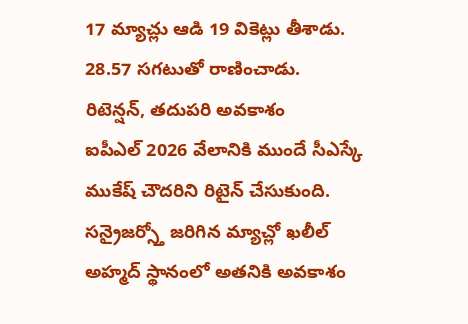17 మ్యాచ్లు ఆడి 19 వికెట్లు తీశాడు. 28.57 సగటుతో రాణించాడు.
రిటెన్షన్, తదుపరి అవకాశం
ఐపీఎల్ 2026 వేలానికి ముందే సీఎస్కే ముకేష్ చౌదరిని రిటైన్ చేసుకుంది. సన్రైజర్స్తో జరిగిన మ్యాచ్లో ఖలీల్ అహ్మద్ స్థానంలో అతనికి అవకాశం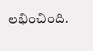లభించింది.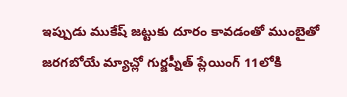ఇప్పుడు ముకేష్ జట్టుకు దూరం కావడంతో ముంబైతో జరగబోయే మ్యాచ్లో గుర్జప్నీత్ ప్లేయింగ్ 11లోకి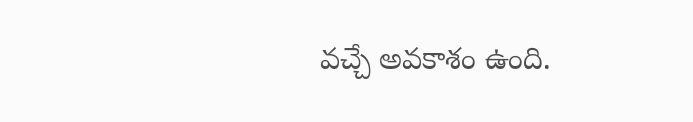వచ్చే అవకాశం ఉంది.